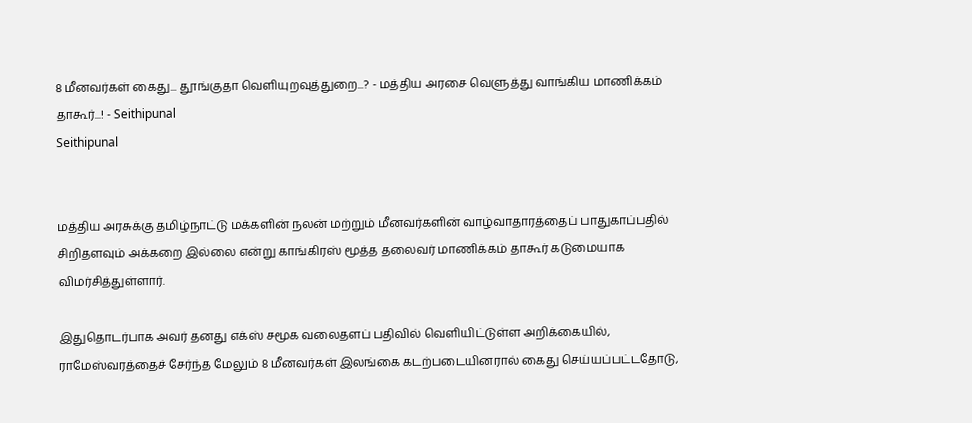8 மீனவர்கள் கைது... தூங்குதா வெளியுறவுத்துறை...? - மத்திய அரசை வெளுத்து வாங்கிய மாணிக்கம் தாகூர்...! - Seithipunal
Seithipunal


மத்திய அரசுக்கு தமிழ்நாட்டு மக்களின் நலன் மற்றும் மீனவர்களின் வாழ்வாதாரத்தைப் பாதுகாப்பதில் சிறிதளவும் அக்கறை இல்லை என்று காங்கிரஸ் மூத்த தலைவர் மாணிக்கம் தாகூர் கடுமையாக விமர்சித்துள்ளார்.

இதுதொடர்பாக அவர் தனது எக்ஸ் சமூக வலைதளப் பதிவில் வெளியிட்டுள்ள அறிக்கையில், ராமேஸ்வரத்தைச் சேர்ந்த மேலும் 8 மீனவர்கள் இலங்கை கடற்படையினரால் கைது செய்யப்பட்டதோடு,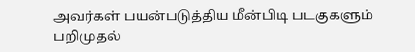அவர்கள் பயன்படுத்திய மீன்பிடி படகுகளும் பறிமுதல்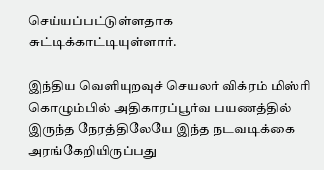செய்யப்பட்டுள்ளதாக சுட்டிக்காட்டியுள்ளார்.

இந்திய வெளியுறவுச் செயலர் விக்ரம் மிஸ்ரி கொழும்பில் அதிகாரப்பூர்வ பயணத்தில் இருந்த நேரத்திலேயே இந்த நடவடிக்கை அரங்கேறியிருப்பது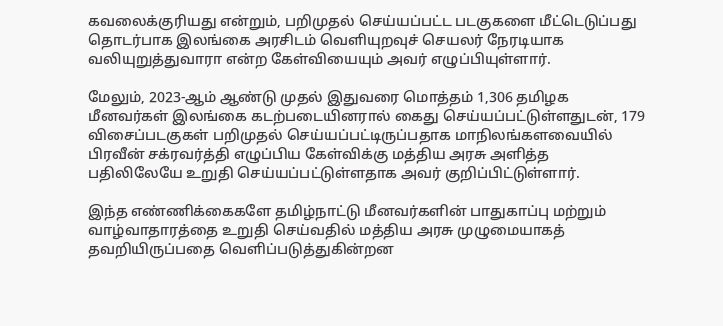கவலைக்குரியது என்றும், பறிமுதல் செய்யப்பட்ட படகுகளை மீட்டெடுப்பது தொடர்பாக இலங்கை அரசிடம் வெளியுறவுச் செயலர் நேரடியாக வலியுறுத்துவாரா என்ற கேள்வியையும் அவர் எழுப்பியுள்ளார்.

மேலும், 2023-ஆம் ஆண்டு முதல் இதுவரை மொத்தம் 1,306 தமிழக மீனவர்கள் இலங்கை கடற்படையினரால் கைது செய்யப்பட்டுள்ளதுடன், 179 விசைப்படகுகள் பறிமுதல் செய்யப்பட்டிருப்பதாக மாநிலங்களவையில் பிரவீன் சக்ரவர்த்தி எழுப்பிய கேள்விக்கு மத்திய அரசு அளித்த பதிலிலேயே உறுதி செய்யப்பட்டுள்ளதாக அவர் குறிப்பிட்டுள்ளார்.

இந்த எண்ணிக்கைகளே தமிழ்நாட்டு மீனவர்களின் பாதுகாப்பு மற்றும் வாழ்வாதாரத்தை உறுதி செய்வதில் மத்திய அரசு முழுமையாகத் தவறியிருப்பதை வெளிப்படுத்துகின்றன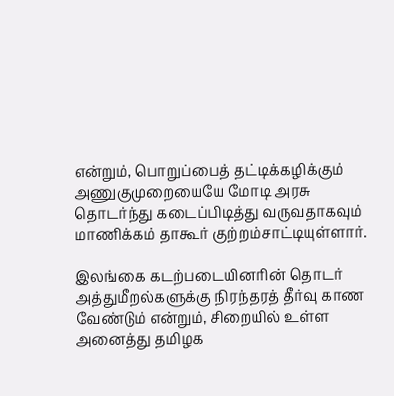என்றும், பொறுப்பைத் தட்டிக்கழிக்கும் அணுகுமுறையையே மோடி அரசு தொடர்ந்து கடைப்பிடித்து வருவதாகவும் மாணிக்கம் தாகூர் குற்றம்சாட்டியுள்ளார்.

இலங்கை கடற்படையினரின் தொடர் அத்துமீறல்களுக்கு நிரந்தரத் தீர்வு காண வேண்டும் என்றும், சிறையில் உள்ள அனைத்து தமிழக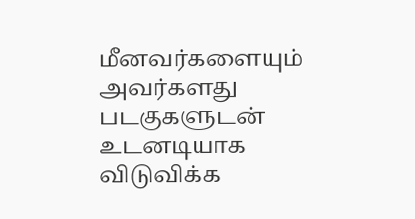மீனவர்களையும் அவர்களது படகுகளுடன் உடனடியாக விடுவிக்க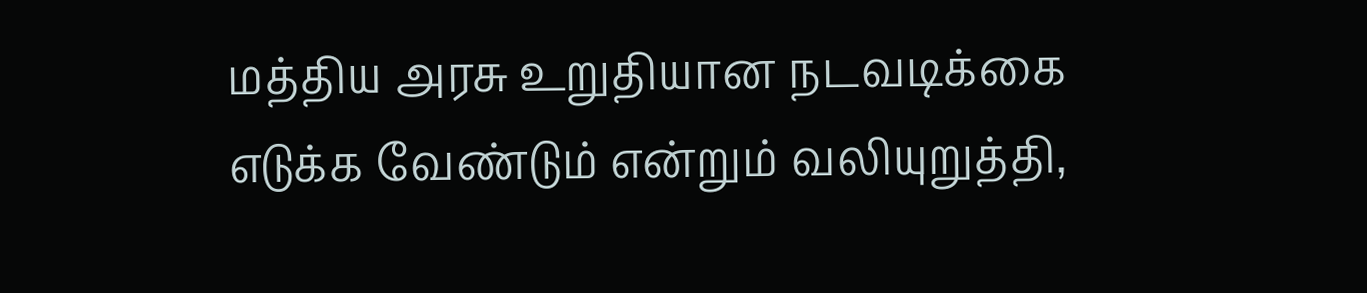மத்திய அரசு உறுதியான நடவடிக்கை எடுக்க வேண்டும் என்றும் வலியுறுத்தி,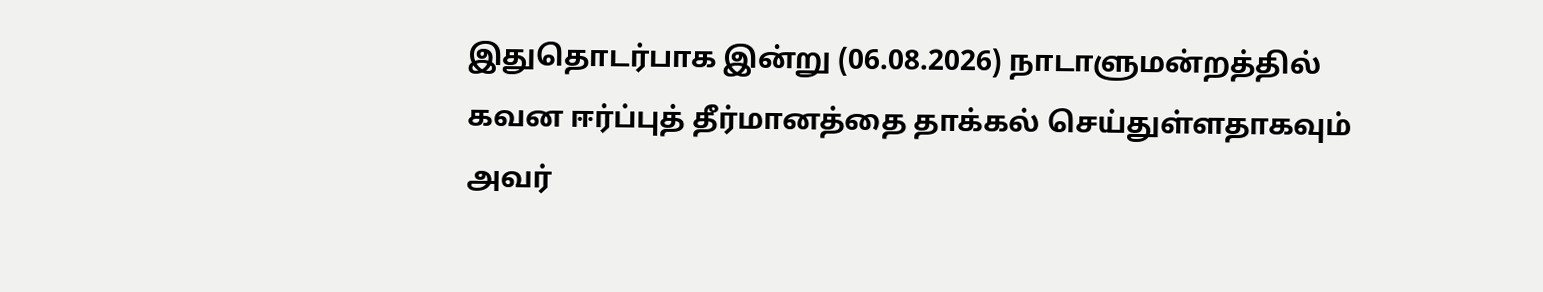இதுதொடர்பாக இன்று (06.08.2026) நாடாளுமன்றத்தில் கவன ஈர்ப்புத் தீர்மானத்தை தாக்கல் செய்துள்ளதாகவும் அவர்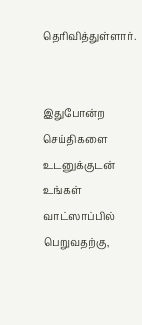தெரிவித்துள்ளார்.


இதுபோன்ற செய்திகளை உடனுக்குடன் உங்கள் வாட்ஸாப்பில் பெறுவதற்கு,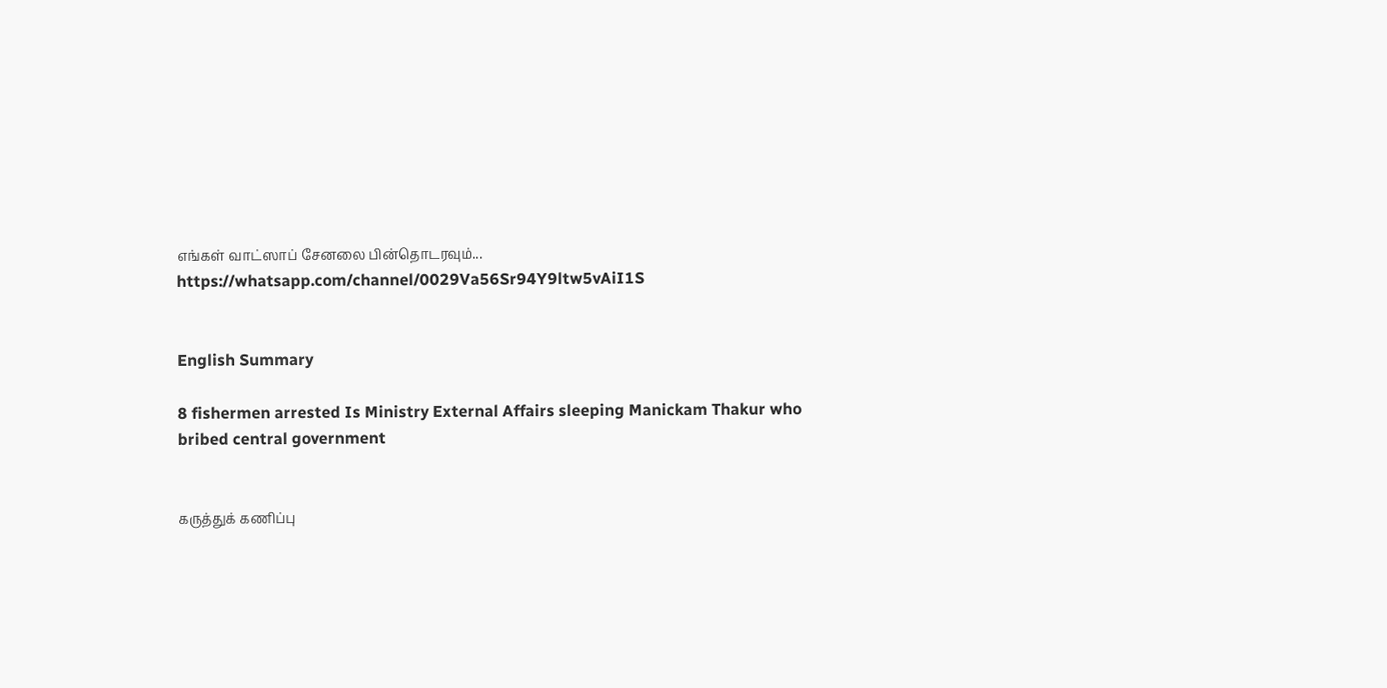எங்கள் வாட்ஸாப் சேனலை பின்தொடரவும்... https://whatsapp.com/channel/0029Va56Sr94Y9ltw5vAiI1S


English Summary

8 fishermen arrested Is Ministry External Affairs sleeping Manickam Thakur who bribed central government


கருத்துக் கணிப்பு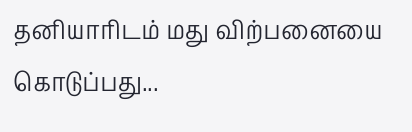தனியாரிடம் மது விற்பனையை கொடுப்பது...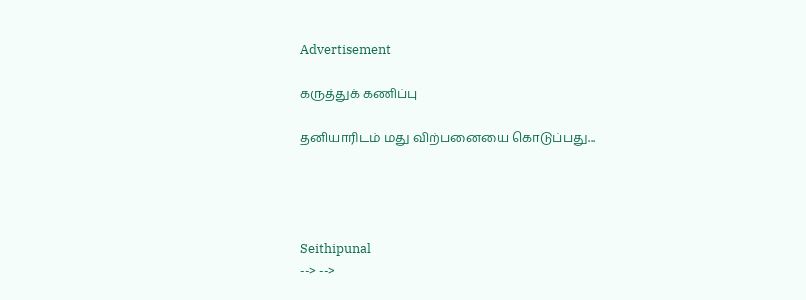Advertisement

கருத்துக் கணிப்பு

தனியாரிடம் மது விற்பனையை கொடுப்பது...




Seithipunal
--> -->